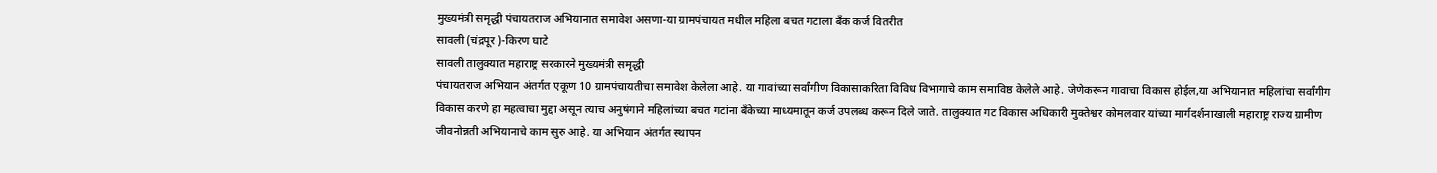मुख्यमंत्री समृद्धी पंचायतराज अभियानात समावेश असणा-या ग्रामपंचायत मधील महिला बचत गटाला बँक कर्ज वितरीत
सावली (चंद्रपूर )-किरण घाटे
सावली तालुक्यात महाराष्ट्र सरकारने मुख्यमंत्री समृद्धी
पंचायतराज अभियान अंतर्गत एकूण 10 ग्रामपंचायतीचा समावेश केलेला आहे. या गावांच्या सर्वांगीण विकासाकरिता विविध विभागाचे काम समाविष्ठ केलेले आहे. जेणेकरून गावाचा विकास होईल,या अभियानात महिलांचा सर्वांगीग विकास करणे हा महत्वाचा मुद्दा असून त्याच अनुषंगाने महिलांच्या बचत गटांना बँकेच्या माध्यमातून कर्ज उपलब्ध करून दिले जाते. तालुक्यात गट विकास अधिकारी मुक्तेश्वर कोमलवार यांच्या मार्गदर्शनाखाली महाराष्ट्र राज्य ग्रामीण जीवनोन्नती अभियानाचे काम सुरु आहे. या अभियान अंतर्गत स्थापन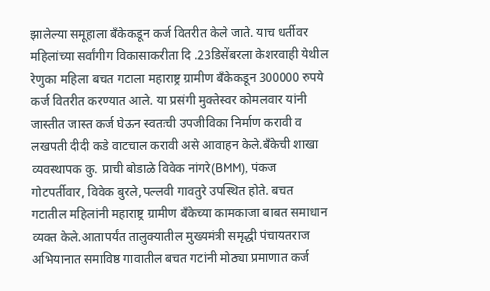झालेल्या समूहाला बँकेकडून कर्ज वितरीत केले जाते. याच धर्तीवर महिलांच्या सर्वांगीग विकासाकरीता दि .23डिसेंबरला केशरवाही येथील रेणुका महिला बचत गटाला महाराष्ट्र ग्रामीण बँकेकडून 300000 रुपये कर्ज वितरीत करण्यात आले. या प्रसंगी मुक्तेस्वर कोमलवार यांनी जास्तीत जास्त कर्ज घेऊन स्वतःची उपजीविका निर्माण करावी व लखपती दीदी कडे वाटचाल करावी असे आवाहन केले.बँकेची शाखा व्यवस्थापक कु. प्राची बोडाळे विवेक नांगरे(BMM), पंकज गोटपर्तीवार, विवेक बुरले,पल्लवी गावतुरे उपस्थित होते. बचत गटातील महिलांनी महाराष्ट्र ग्रामीण बँकेच्या कामकाजा बाबत समाधान व्यक्त केले.आतापर्यंत तालुक्यातील मुख्यमंत्री समृद्धी पंचायतराज अभियानात समाविष्ठ गावातील बचत गटांनी मोठ्या प्रमाणात कर्ज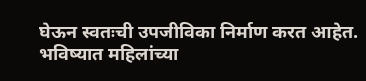घेऊन स्वतःची उपजीविका निर्माण करत आहेत. भविष्यात महिलांच्या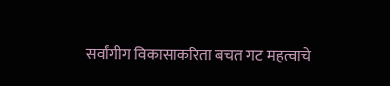सर्वांगीग विकासाकरिता बचत गट महत्वाचे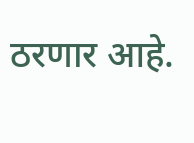ठरणार आहे.